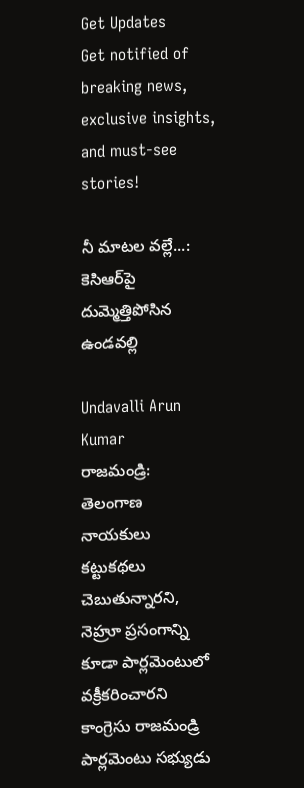Get Updates
Get notified of breaking news, exclusive insights, and must-see stories!

నీ మాటల వల్లే...: కెసిఆర్‌పై దుమ్మెత్తిపోసిన ఉండవల్లి

Undavalli Arun Kumar
రాజమండ్రి: తెలంగాణ నాయకులు కట్టుకథలు చెబుతున్నారని, నెహ్రూ ప్రసంగాన్ని కూడా పార్లమెంటులో వక్రీకరించారని కాంగ్రెసు రాజమండ్రి పార్లమెంటు సభ్యుడు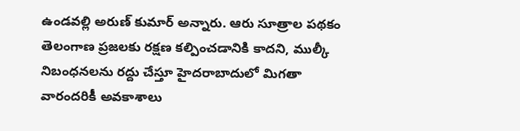ఉండవల్లి అరుణ్ కుమార్ అన్నారు. ఆరు సూత్రాల పథకం తెలంగాణ ప్రజలకు రక్షణ కల్పించడానికి కాదని, ముల్కీ నిబంధనలను రద్దు చేస్తూ హైదరాబాదులో మిగతా వారందరికీ అవకాశాలు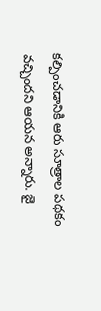కల్పించడానికి ఆరు సూత్రాల పథకం వచ్చిందని ఆయన అన్నారు. జై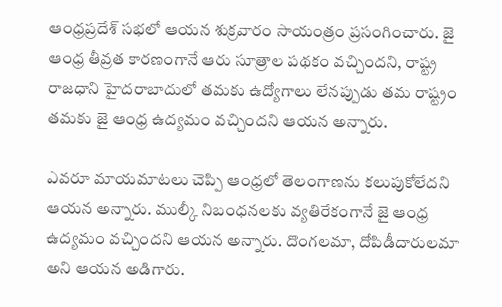ఆంధ్రప్రదేశ్ సభలో ఆయన శుక్రవారం సాయంత్రం ప్రసంగించారు. జై ఆంధ్ర తీవ్రత కారణంగానే ఆరు సూత్రాల పథకం వచ్చిందని, రాష్ట్ర రాజధాని హైదరాబాదులో తమకు ఉద్యోగాలు లేనప్పుడు తమ రాష్ట్రం తమకు జై ఆంధ్ర ఉద్యమం వచ్చిందని ఆయన అన్నారు.

ఎవరూ మాయమాటలు చెప్పి ఆంధ్రలో తెలంగాణను కలుపుకోలేదని ఆయన అన్నారు. ముల్కీ నిబంధనలకు వ్యతిరేకంగానే జై ఆంధ్ర ఉద్యమం వచ్చిందని ఆయన అన్నారు. దొంగలమా, దోపిడీదారులమా అని ఆయన అడిగారు.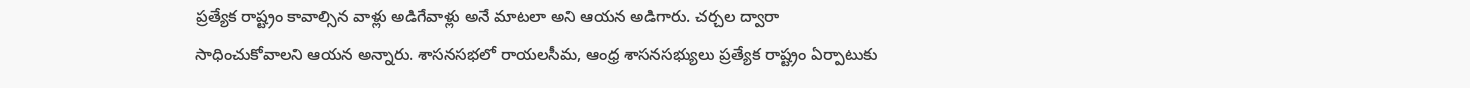ప్రత్యేక రాష్ట్రం కావాల్సిన వాళ్లు అడిగేవాళ్లు అనే మాటలా అని ఆయన అడిగారు. చర్చల ద్వారా సాధించుకోవాలని ఆయన అన్నారు. శాసనసభలో రాయలసీమ, ఆంధ్ర శాసనసభ్యులు ప్రత్యేక రాష్ట్రం ఏర్పాటుకు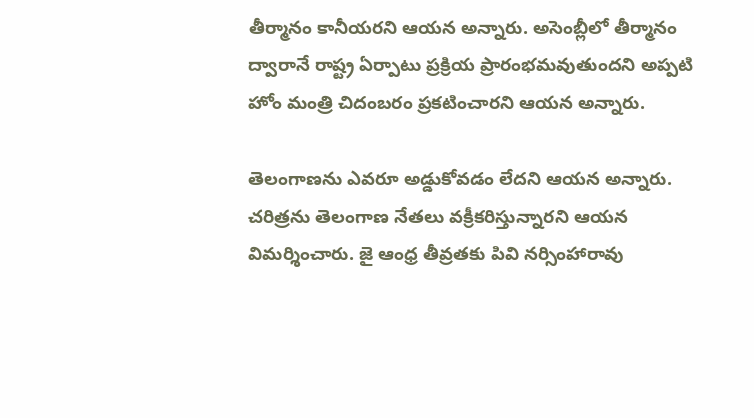తీర్మానం కానీయరని ఆయన అన్నారు. అసెంబ్లీలో తీర్మానం ద్వారానే రాష్ట్ర ఏర్పాటు ప్రక్రియ ప్రారంభమవుతుందని అప్పటి హోం మంత్రి చిదంబరం ప్రకటించారని ఆయన అన్నారు.

తెలంగాణను ఎవరూ అడ్డుకోవడం లేదని ఆయన అన్నారు. చరిత్రను తెలంగాణ నేతలు వక్రీకరిస్తున్నారని ఆయన విమర్శించారు. జై ఆంధ్ర తీవ్రతకు పివి నర్సింహారావు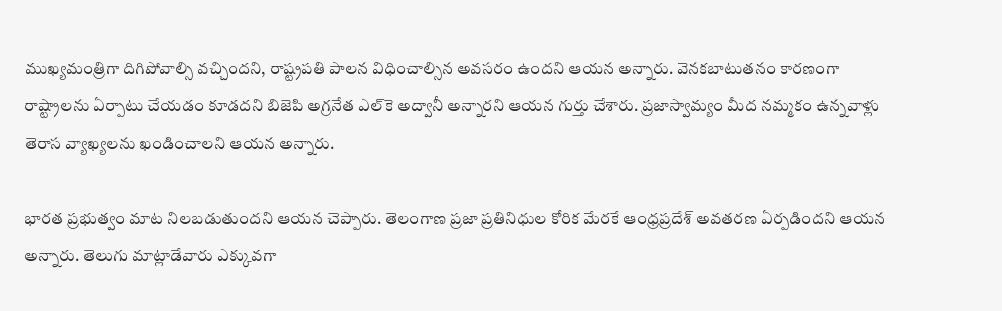ముఖ్యమంత్రిగా దిగిపోవాల్సి వచ్చిందని, రాష్ట్రపతి పాలన విధించాల్సిన అవసరం ఉందని ఆయన అన్నారు. వెనకబాటుతనం కారణంగా రాష్ట్రాలను ఏర్పాటు చేయడం కూడదని బిజెపి అగ్రనేత ఎల్‌కె అద్వానీ అన్నారని ఆయన గుర్తు చేశారు. ప్రజాస్వామ్యం మీద నమ్మకం ఉన్నవాళ్లు తెరాస వ్యాఖ్యలను ఖండించాలని ఆయన అన్నారు.

భారత ప్రభుత్వం మాట నిలబడుతుందని ఆయన చెప్పారు. తెలంగాణ ప్రజా ప్రతినిధుల కోరిక మేరకే ఆంధ్రప్రదేశ్ అవతరణ ఏర్పడిందని ఆయన అన్నారు. తెలుగు మాట్లాడేవారు ఎక్కువగా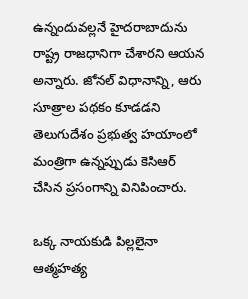ఉన్నందువల్లనే హైదరాబాదును రాష్ట్ర రాజధానిగా చేశారని ఆయన అన్నారు. జోనల్ విధానాన్ని, ఆరు సూత్రాల పథకం కూడడని తెలుగుదేశం ప్రభుత్వ హయాంలో మంత్రిగా ఉన్నప్పుడు కెసిఆర్ చేసిన ప్రసంగాన్ని వినిపించారు.

ఒక్క నాయకుడి పిల్లలైనా ఆత్మహత్య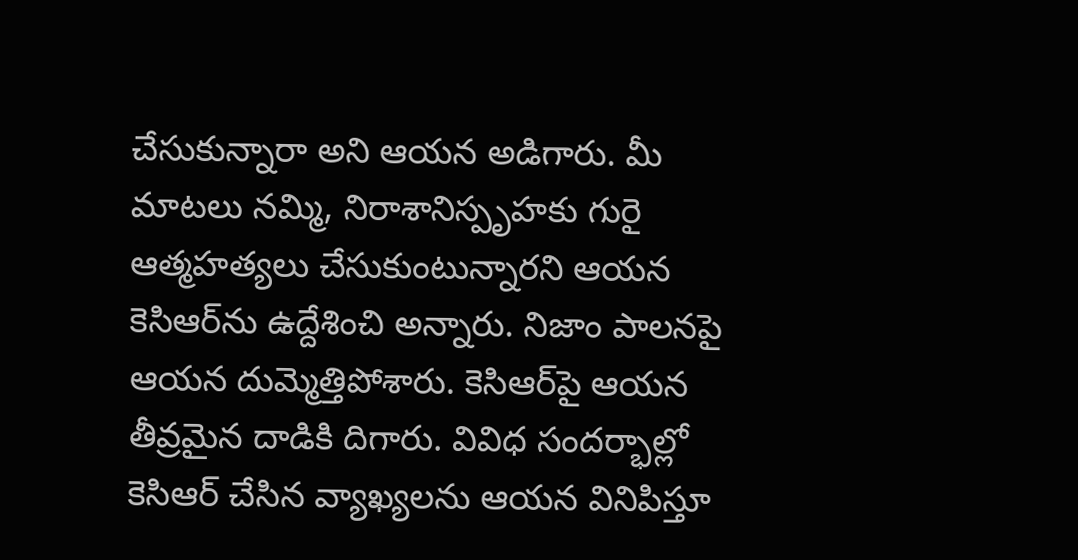చేసుకున్నారా అని ఆయన అడిగారు. మీ మాటలు నమ్మి, నిరాశానిస్పృహకు గురై ఆత్మహత్యలు చేసుకుంటున్నారని ఆయన కెసిఆర్‌ను ఉద్దేశించి అన్నారు. నిజాం పాలనపై ఆయన దుమ్మెత్తిపోశారు. కెసిఆర్‌పై ఆయన తీవ్రమైన దాడికి దిగారు. వివిధ సందర్భాల్లో కెసిఆర్ చేసిన వ్యాఖ్యలను ఆయన వినిపిస్తూ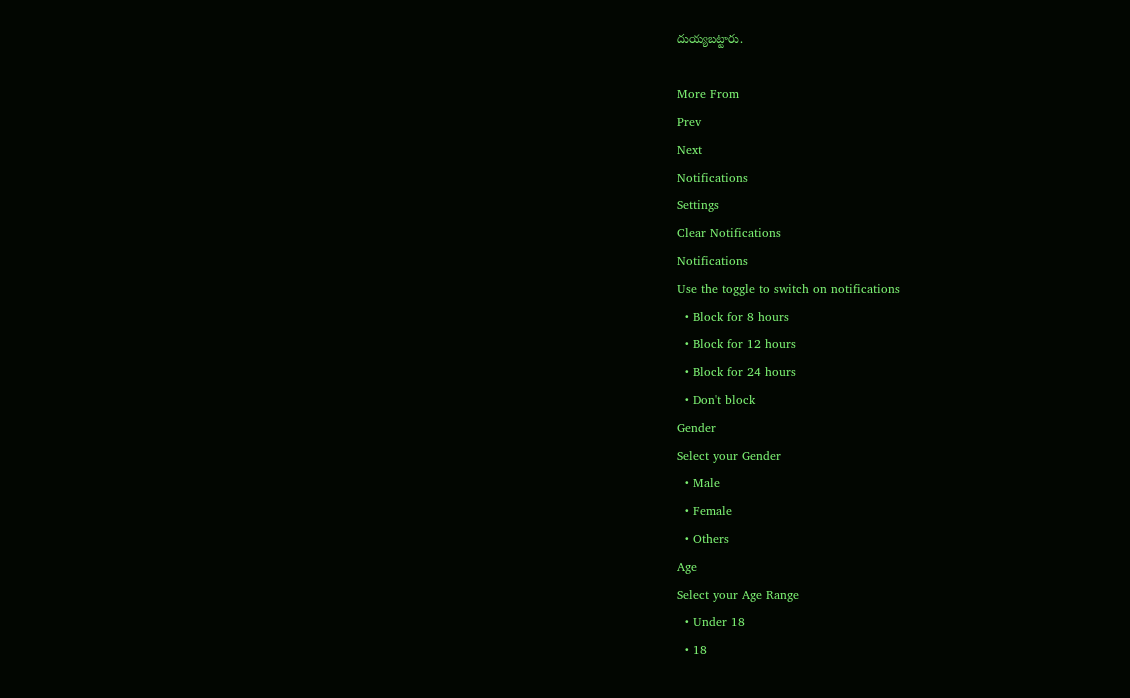దుయ్యబట్టారు.

More From
Prev
Next
Notifications
Settings
Clear Notifications
Notifications
Use the toggle to switch on notifications
  • Block for 8 hours
  • Block for 12 hours
  • Block for 24 hours
  • Don't block
Gender
Select your Gender
  • Male
  • Female
  • Others
Age
Select your Age Range
  • Under 18
  • 18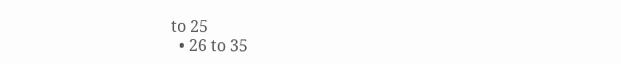to 25
  • 26 to 35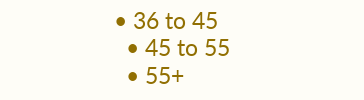• 36 to 45
  • 45 to 55
  • 55+